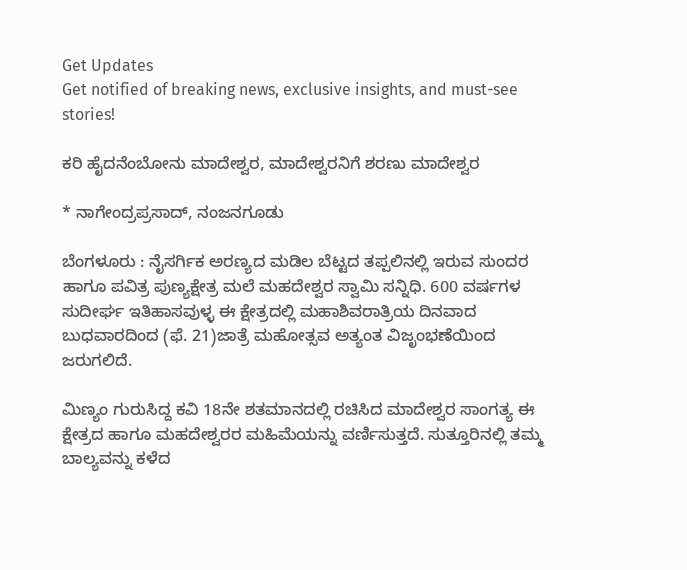Get Updates
Get notified of breaking news, exclusive insights, and must-see stories!

ಕರಿ ಹೈದನೆಂಬೋನು ಮಾದೇಶ್ವರ, ಮಾದೇಶ್ವರನಿಗೆ ಶರಣು ಮಾದೇಶ್ವರ

* ನಾಗೇಂದ್ರಪ್ರಸಾದ್‌, ನಂಜನಗೂಡು

ಬೆಂಗಳೂರು : ನೈಸರ್ಗಿಕ ಅರಣ್ಯದ ಮಡಿಲ ಬೆಟ್ಟದ ತಪ್ಪಲಿನಲ್ಲಿ ಇರುವ ಸುಂದರ ಹಾಗೂ ಪವಿತ್ರ ಪುಣ್ಯಕ್ಷೇತ್ರ ಮಲೆ ಮಹದೇಶ್ವರ ಸ್ವಾಮಿ ಸನ್ನಿಧಿ. 600 ವರ್ಷಗಳ ಸುದೀರ್ಘ ಇತಿಹಾಸವುಳ್ಳ ಈ ಕ್ಷೇತ್ರದಲ್ಲಿ ಮಹಾಶಿವರಾತ್ರಿಯ ದಿನವಾದ ಬುಧವಾರದಿಂದ (ಫೆ. 21)ಜಾತ್ರೆ ಮಹೋತ್ಸವ ಅತ್ಯಂತ ವಿಜೃಂಭಣೆಯಿಂದ ಜರುಗಲಿದೆ.

ಮಿಣ್ಯಂ ಗುರುಸಿದ್ದ ಕವಿ 18ನೇ ಶತಮಾನದಲ್ಲಿ ರಚಿಸಿದ ಮಾದೇಶ್ವರ ಸಾಂಗತ್ಯ ಈ ಕ್ಷೇತ್ರದ ಹಾಗೂ ಮಹದೇಶ್ವರರ ಮಹಿಮೆಯನ್ನು ವರ್ಣಿಸುತ್ತದೆ. ಸುತ್ತೂರಿನಲ್ಲಿ ತಮ್ಮ ಬಾಲ್ಯವನ್ನು ಕಳೆದ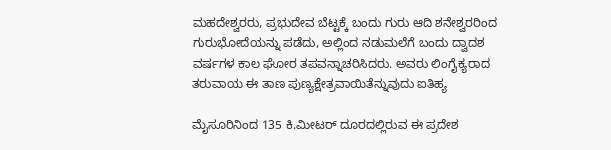ಮಹದೇಶ್ವರರು, ಪ್ರಭುದೇವ ಬೆಟ್ಟಕ್ಕೆ ಬಂದು ಗುರು ಆದಿ ಶನೇಶ್ವರರಿಂದ ಗುರುಭೋದೆಯನ್ನು ಪಡೆದು, ಅಲ್ಲಿಂದ ನಡುಮಲೆಗೆ ಬಂದು ದ್ವಾದಶ ವರ್ಷಗಳ ಕಾಲ ಘೋರ ತಪವನ್ನಾಚರಿಸಿದರು. ಅವರು ಲಿಂಗೈಕ್ಯರಾದ ತರುವಾಯ ಈ ತಾಣ ಪುಣ್ಯಕ್ಷೇತ್ರವಾಯಿತೆನ್ನುವುದು ಐತಿಹ್ಯ

ಮೈಸೂರಿನಿಂದ 135 ಕಿ.ಮೀಟರ್‌ ದೂರದಲ್ಲಿರುವ ಈ ಪ್ರದೇಶ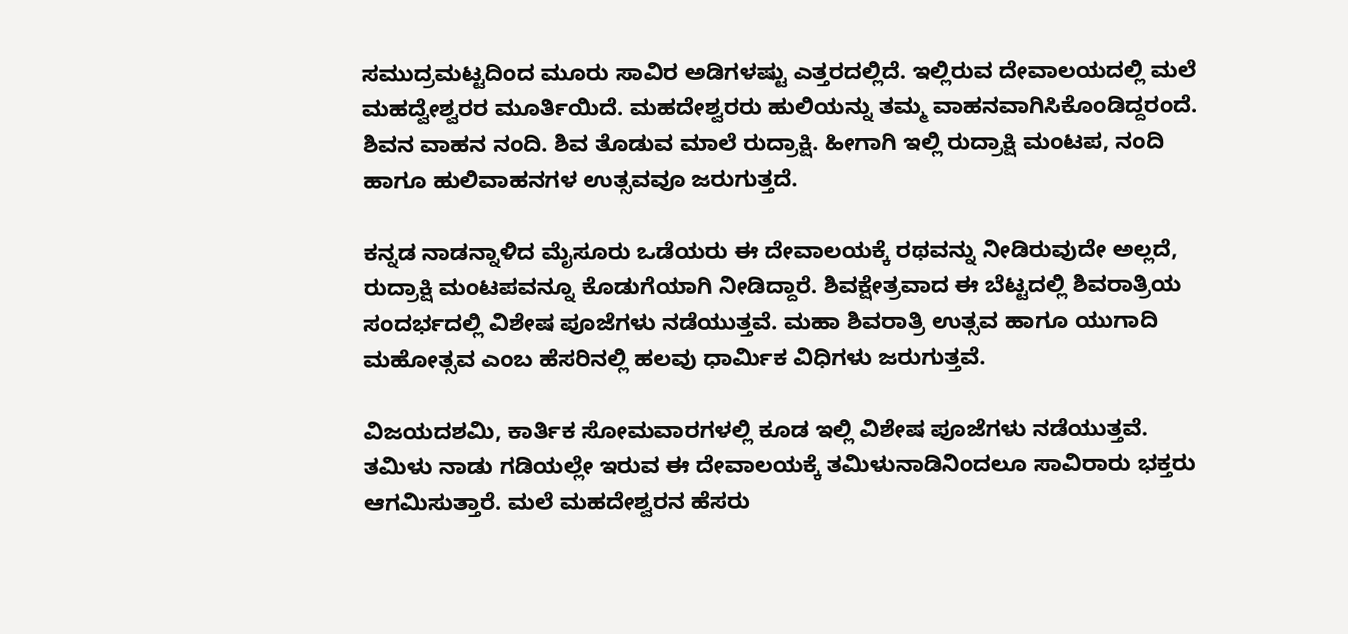ಸಮುದ್ರಮಟ್ಟದಿಂದ ಮೂರು ಸಾವಿರ ಅಡಿಗಳಷ್ಟು ಎತ್ತರದಲ್ಲಿದೆ. ಇಲ್ಲಿರುವ ದೇವಾಲಯದಲ್ಲಿ ಮಲೆ ಮಹದ್ವೇಶ್ವರರ ಮೂರ್ತಿಯಿದೆ. ಮಹದೇಶ್ವರರು ಹುಲಿಯನ್ನು ತಮ್ಮ ವಾಹನವಾಗಿಸಿಕೊಂಡಿದ್ದರಂದೆ. ಶಿವನ ವಾಹನ ನಂದಿ. ಶಿವ ತೊಡುವ ಮಾಲೆ ರುದ್ರಾಕ್ಷಿ. ಹೀಗಾಗಿ ಇಲ್ಲಿ ರುದ್ರಾಕ್ಷಿ ಮಂಟಪ, ನಂದಿ ಹಾಗೂ ಹುಲಿವಾಹನಗಳ ಉತ್ಸವವೂ ಜರುಗುತ್ತದೆ.

ಕನ್ನಡ ನಾಡನ್ನಾಳಿದ ಮೈಸೂರು ಒಡೆಯರು ಈ ದೇವಾಲಯಕ್ಕೆ ರಥವನ್ನು ನೀಡಿರುವುದೇ ಅಲ್ಲದೆ, ರುದ್ರಾಕ್ಷಿ ಮಂಟಪವನ್ನೂ ಕೊಡುಗೆಯಾಗಿ ನೀಡಿದ್ದಾರೆ. ಶಿವಕ್ಷೇತ್ರವಾದ ಈ ಬೆಟ್ಟದಲ್ಲಿ ಶಿವರಾತ್ರಿಯ ಸಂದರ್ಭದಲ್ಲಿ ವಿಶೇಷ ಪೂಜೆಗಳು ನಡೆಯುತ್ತವೆ. ಮಹಾ ಶಿವರಾತ್ರಿ ಉತ್ಸವ ಹಾಗೂ ಯುಗಾದಿ ಮಹೋತ್ಸವ ಎಂಬ ಹೆಸರಿನಲ್ಲಿ ಹಲವು ಧಾರ್ಮಿಕ ವಿಧಿಗಳು ಜರುಗುತ್ತವೆ.

ವಿಜಯದಶಮಿ, ಕಾರ್ತಿಕ ಸೋಮವಾರಗಳಲ್ಲಿ ಕೂಡ ಇಲ್ಲಿ ವಿಶೇಷ ಪೂಜೆಗಳು ನಡೆಯುತ್ತವೆ. ತಮಿಳು ನಾಡು ಗಡಿಯಲ್ಲೇ ಇರುವ ಈ ದೇವಾಲಯಕ್ಕೆ ತಮಿಳುನಾಡಿನಿಂದಲೂ ಸಾವಿರಾರು ಭಕ್ತರು ಆಗಮಿಸುತ್ತಾರೆ. ಮಲೆ ಮಹದೇಶ್ವರನ ಹೆಸರು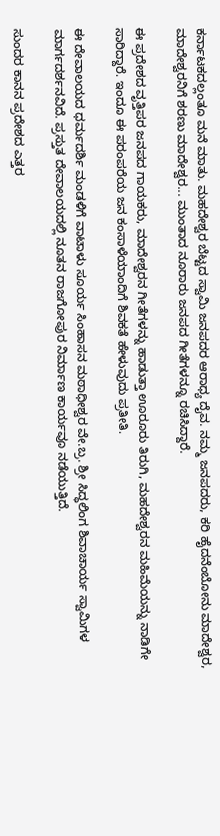ಕರ್ನಾಟಕದಲ್ಲಂತೂ ಮನೆ ಮಾತು. ಮಹದೇಶ್ವರ ಬೆಟ್ಟದ ಸ್ವಾಮಿ ಜನಪದರ ಆರಾಧ್ಯ ದೈವ. ನಮ್ಮ ಜನಪದರು, ಕರಿ ಹೈದನೆಂಬೋನು ಮಾದೇಶ್ವರ, ಮಾದೇಶ್ವರನಿಗೆ ಶರಣು ಮಾದೇಶ್ವರ... ಮುಂತಾದ ನೂರಾರು ಜನಪದ ಗೀತೆಗಳನ್ನೂ ರಚಿಸಿದ್ದಾರೆ.

ಈ ಪ್ರದೇಶದ ವೃತ್ತಿಪರ ಜನಪದ ಗಾಯಕರು, ಮಾದೇಶ್ವರನ ಗೀತೆಗಳನ್ನು ಹಾಡುತ್ತಾ ಊರೂರು ತಿರುಗಿ, ಮಹದೇಶ್ವರನ ಮಹಿಮೆಯನ್ನು ನಾಡಿಗೇ ಸಾರಿದ್ದಾರೆ. ಇಂದೂ ಈ ಪರಂಪರೆಯ ಜನ ಕಂಸಾಳೆಯಾಂದಿಗೆ ಶಿವಕತೆ ಹೇಳುವುದು ಪ್ರತೀತಿ.

ಈ ದೇವಾಲಯದ ಧರ್ಮದರ್ಶಿ ಮಂಡಳಿಗೆ ವಾಟಾಳು ಸೂರ್ಯ ಸಿಂಹಾಸನ ಮಠಾಧೀಶ್ವರ ವೇ.ಬ್ರ. ಶ್ರೀ ಸಿದ್ಧಲಿಂಗ ಶಿವಾಚಾರ್ಯ ಸ್ವಾಮಿಗಳ ಮಾರ್ಗದರ್ಶನವಿದೆ. ಪ್ರಸ್ತುತ ದೇವಾಲಯದಲ್ಲಿ ನೂತನ ರಾಜಗೋಪುರ ನಿರ್ಮಾಣ ಕಾರ್ಯವೂ ನಡೆಯುತ್ತಿದೆ.

ಸುಂದರ ಕಾನನ ಪ್ರದೇಶದ ಎತ್ತರ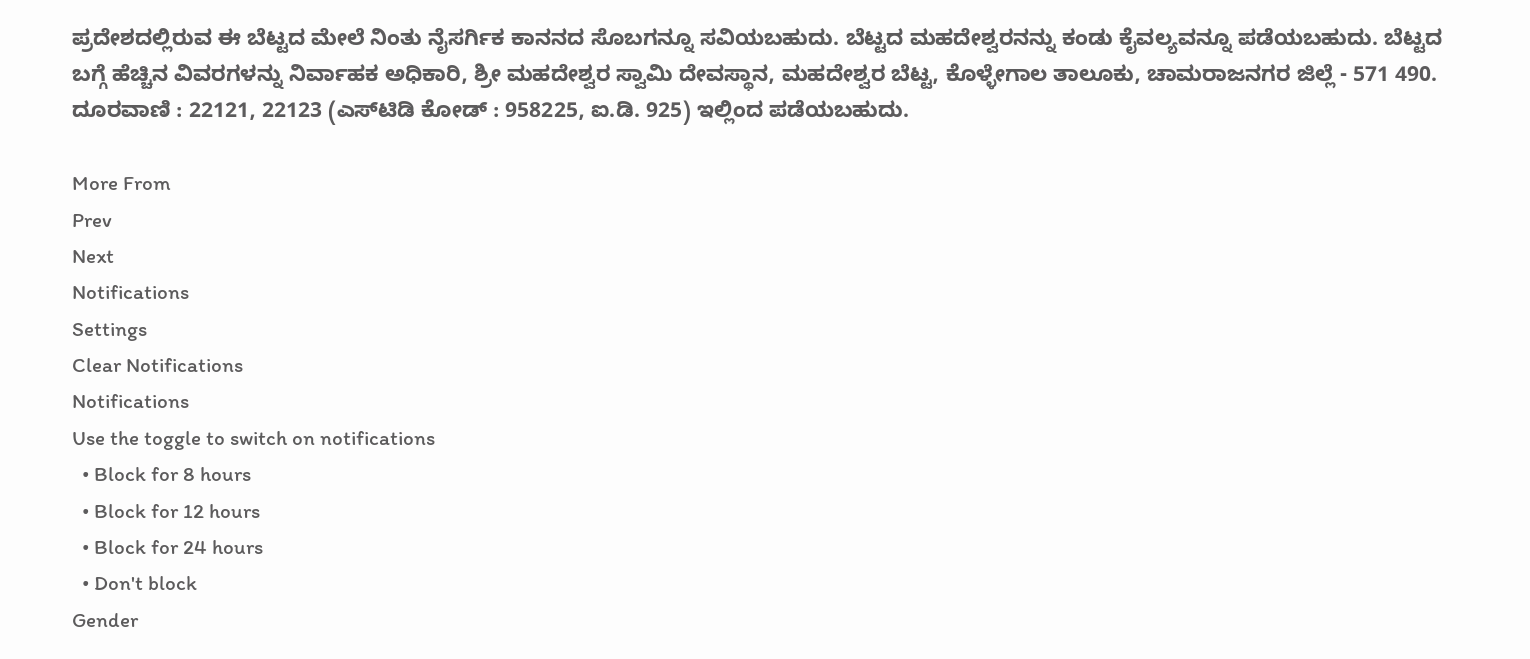ಪ್ರದೇಶದಲ್ಲಿರುವ ಈ ಬೆಟ್ಟದ ಮೇಲೆ ನಿಂತು ನೈಸರ್ಗಿಕ ಕಾನನದ ಸೊಬಗನ್ನೂ ಸವಿಯಬಹುದು. ಬೆಟ್ಟದ ಮಹದೇಶ್ವರನನ್ನು ಕಂಡು ಕೈವಲ್ಯವನ್ನೂ ಪಡೆಯಬಹುದು. ಬೆಟ್ಟದ ಬಗ್ಗೆ ಹೆಚ್ಚಿನ ವಿವರಗಳನ್ನು ನಿರ್ವಾಹಕ ಅಧಿಕಾರಿ, ಶ್ರೀ ಮಹದೇಶ್ವರ ಸ್ವಾಮಿ ದೇವಸ್ಥಾನ, ಮಹದೇಶ್ವರ ಬೆಟ್ಟ, ಕೊಳ್ಳೇಗಾಲ ತಾಲೂಕು, ಚಾಮರಾಜನಗರ ಜಿಲ್ಲೆ - 571 490. ದೂರವಾಣಿ : 22121, 22123 (ಎಸ್‌ಟಿಡಿ ಕೋಡ್‌ : 958225, ಐ.ಡಿ. 925) ಇಲ್ಲಿಂದ ಪಡೆಯಬಹುದು.

More From
Prev
Next
Notifications
Settings
Clear Notifications
Notifications
Use the toggle to switch on notifications
  • Block for 8 hours
  • Block for 12 hours
  • Block for 24 hours
  • Don't block
Gender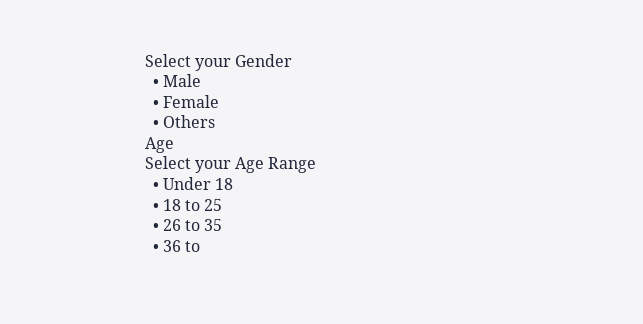Select your Gender
  • Male
  • Female
  • Others
Age
Select your Age Range
  • Under 18
  • 18 to 25
  • 26 to 35
  • 36 to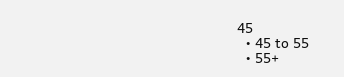45
  • 45 to 55
  • 55+